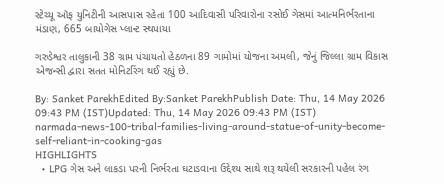સ્ટેચ્યૂ ઑફ યુનિટીની આસપાસ રહેતા 100 આદિવાસી પરિવારોના રસોઈ ગેસમાં આત્મનિર્ભરતાના મંડાણ, 665 બાયોગેસ પ્લાન્ટ સ્થપાયા

ગરુડેશ્વર તાલુકાની 38 ગ્રામ પંચાયતો હેઠળના 89 ગામોમાં યોજના અમલી, જેનું જિલ્લા ગ્રામ વિકાસ એજન્સી દ્વારા સતત મોનિટરિંગ થઈ રહ્યું છે.

By: Sanket ParekhEdited By:Sanket ParekhPublish Date: Thu, 14 May 2026 09:43 PM (IST)Updated: Thu, 14 May 2026 09:43 PM (IST)
narmada-news-100-tribal-families-living-around-statue-of-unity-become-self-reliant-in-cooking-gas
HIGHLIGHTS
  • LPG ગેસ અને લાકડા પરની નિર્ભરતા ઘટાડવાના ઉદ્દેશ્ય સાથે શરૂ થયેલી સરકારની પહેલ રંગ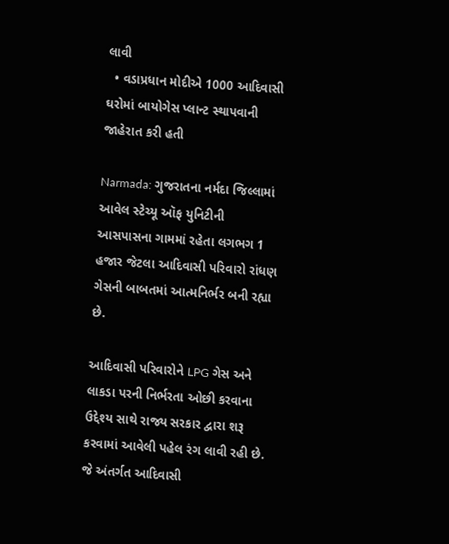લાવી
  • વડાપ્રધાન મોદીએ 1000 આદિવાસી ઘરોમાં બાયોગેસ પ્લાન્ટ સ્થાપવાની જાહેરાત કરી હતી

Narmada: ગુજરાતના નર્મદા જિલ્લામાં આવેલ સ્ટેચ્યૂ ઑફ યુનિટીની આસપાસના ગામમાં રહેતા લગભગ 1 હજાર જેટલા આદિવાસી પરિવારો રાંધણ ગેસની બાબતમાં આત્મનિર્ભર બની રહ્યા છે.

આદિવાસી પરિવારોને LPG ગેસ અને લાકડા પરની નિર્ભરતા ઓછી કરવાના ઉદ્દેશ્ય સાથે રાજ્ય સરકાર દ્વારા શરૂ કરવામાં આવેલી પહેલ રંગ લાવી રહી છે. જે અંતર્ગત આદિવાસી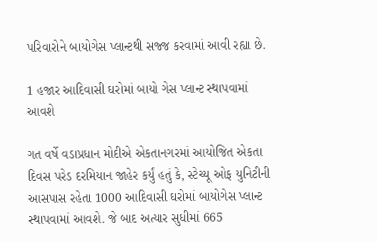પરિવારોને બાયોગેસ પ્લાન્ટથી સજ્જ કરવામાં આવી રહ્યા છે.

1 હજાર આદિવાસી ઘરોમાં બાયો ગેસ પ્લાન્ટ સ્થાપવામાં આવશે

ગત વર્ષે વડાપ્રધાન મોદીએ એકતાનગરમાં આયોજિત એકતા દિવસ પરેડ દરમિયાન જાહેર કર્યું હતું કે, સ્ટેચ્યૂ ઓફ યુનિટીની આસપાસ રહેતા 1000 આદિવાસી ઘરોમાં બાયોગેસ પ્લાન્ટ સ્થાપવામાં આવશે. જે બાદ અત્યાર સુધીમાં 665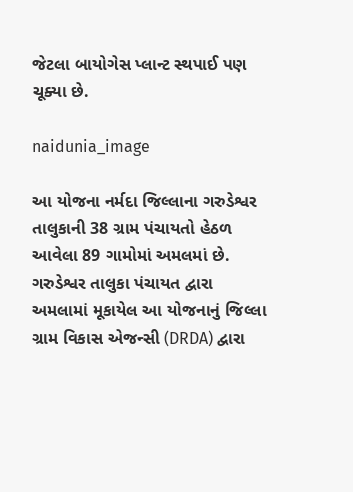જેટલા બાયોગેસ પ્લાન્ટ સ્થપાઈ પણ ચૂક્યા છે.

naidunia_image

આ યોજના નર્મદા જિલ્લાના ગરુડેશ્વર તાલુકાની 38 ગ્રામ પંચાયતો હેઠળ આવેલા 89 ગામોમાં અમલમાં છે. ગરુડેશ્વર તાલુકા પંચાયત દ્વારા અમલામાં મૂકાયેલ આ યોજનાનું જિલ્લા ગ્રામ વિકાસ એજન્સી (DRDA) દ્વારા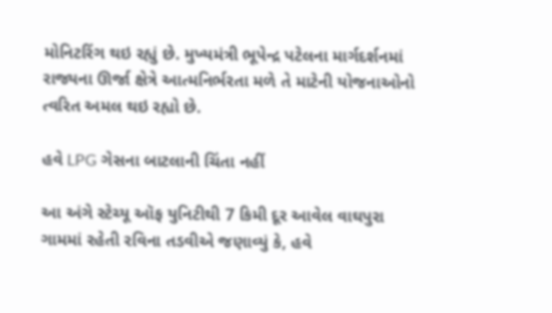મોનિટરિંગ થઇ રહ્યું છે. મુખ્યમંત્રી ભૂપેન્દ્ર પટેલના માર્ગદર્શનમાં રાજ્યના ઊર્જા ક્ષેત્રે આત્મનિર્ભરતા મળે તે માટેની યોજનાઓનો ત્વરિત અમલ થઇ રહ્યો છે.

હવે LPG ગેસના બાટલાની ચિંતા નહીં

આ અંગે સ્ટેચ્યૂ ઑફ યુનિટીથી 7 કિમી દૂર આવેલ વાઘપુરા ગામમાં રહેતી રવિના તડવીએ જણાવ્યું કે, હવે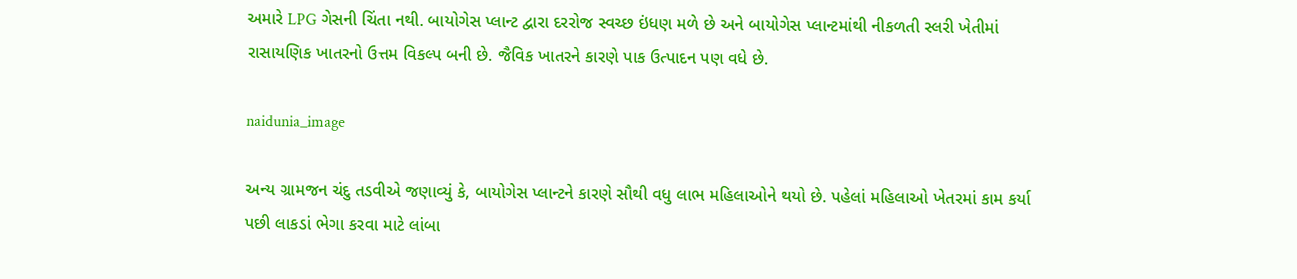અમારે LPG ગેસની ચિંતા નથી. બાયોગેસ પ્લાન્ટ દ્વારા દરરોજ સ્વચ્છ ઇંધણ મળે છે અને બાયોગેસ પ્લાન્ટમાંથી નીકળતી સ્લરી ખેતીમાં રાસાયણિક ખાતરનો ઉત્તમ વિકલ્પ બની છે. જૈવિક ખાતરને કારણે પાક ઉત્પાદન પણ વધે છે.

naidunia_image

અન્ય ગ્રામજન ચંદુ તડવીએ જણાવ્યું કે, બાયોગેસ પ્લાન્ટને કારણે સૌથી વધુ લાભ મહિલાઓને થયો છે. પહેલાં મહિલાઓ ખેતરમાં કામ કર્યા પછી લાકડાં ભેગા કરવા માટે લાંબા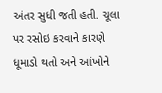અંતર સુધી જતી હતી. ચૂલા પર રસોઇ કરવાને કારણે ધૂમાડો થતો અને આંખોને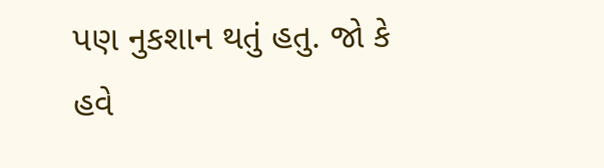પણ નુકશાન થતું હતુ. જો કે હવે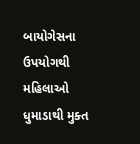બાયોગેસના ઉપયોગથી મહિલાઓ ધુમાડાથી મુક્ત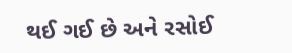થઈ ગઈ છે અને રસોઈ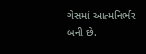ગેસમાં આત્મનિર્ભર બની છે.